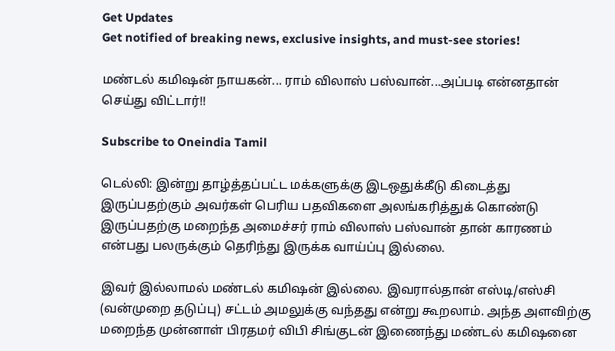Get Updates
Get notified of breaking news, exclusive insights, and must-see stories!

மண்டல் கமிஷன் நாயகன்... ராம் விலாஸ் பஸ்வான்...அப்படி என்னதான் செய்து விட்டார்!!

Subscribe to Oneindia Tamil

டெல்லி: இன்று தாழ்த்தப்பட்ட மக்களுக்கு இடஒதுக்கீடு கிடைத்து இருப்பதற்கும் அவர்கள் பெரிய பதவிகளை அலங்கரித்துக் கொண்டு இருப்பதற்கு மறைந்த அமைச்சர் ராம் விலாஸ் பஸ்வான் தான் காரணம் என்பது பலருக்கும் தெரிந்து இருக்க வாய்ப்பு இல்லை.

இவர் இல்லாமல் மண்டல் கமிஷன் இல்லை. இவரால்தான் எஸ்டி/எஸ்சி (வன்முறை தடுப்பு) சட்டம் அமலுக்கு வந்தது என்று கூறலாம். அந்த அளவிற்கு மறைந்த முன்னாள் பிரதமர் விபி சிங்குடன் இணைந்து மண்டல் கமிஷனை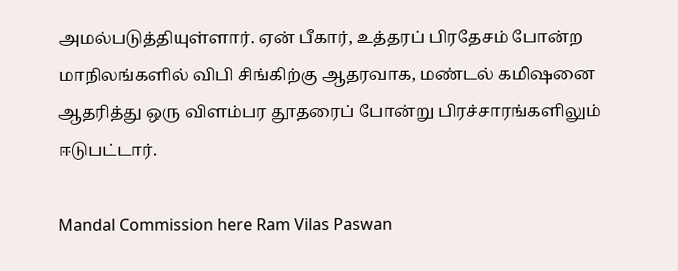அமல்படுத்தியுள்ளார். ஏன் பீகார், உத்தரப் பிரதேசம் போன்ற மாநிலங்களில் விபி சிங்கிற்கு ஆதரவாக, மண்டல் கமிஷனை ஆதரித்து ஒரு விளம்பர தூதரைப் போன்று பிரச்சாரங்களிலும் ஈடுபட்டார்.

Mandal Commission here Ram Vilas Paswan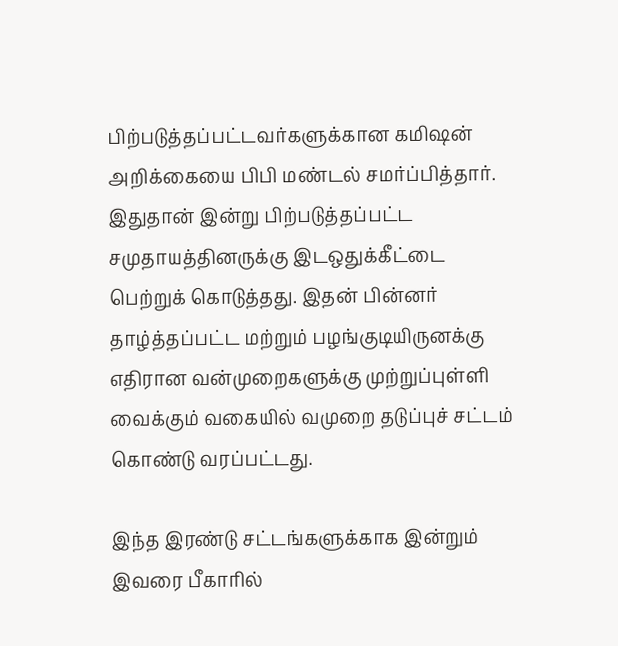பிற்படுத்தப்பட்டவர்களுக்கான கமிஷன் அறிக்கையை பிபி மண்டல் சமர்ப்பித்தார். இதுதான் இன்று பிற்படுத்தப்பட்ட சமுதாயத்தினருக்கு இடஒதுக்கீட்டை பெற்றுக் கொடுத்தது. இதன் பின்னர் தாழ்த்தப்பட்ட மற்றும் பழங்குடியிருனக்கு எதிரான வன்முறைகளுக்கு முற்றுப்புள்ளி வைக்கும் வகையில் வமுறை தடுப்புச் சட்டம் கொண்டு வரப்பட்டது.

இந்த இரண்டு சட்டங்களுக்காக இன்றும் இவரை பீகாரில்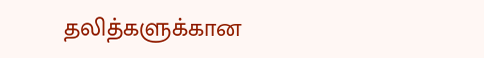தலித்களுக்கான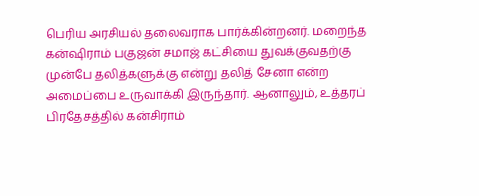பெரிய அரசியல் தலைவராக பார்க்கின்றனர். மறைந்த கன்ஷிராம் பகுஜன் சமாஜ் கட்சியை துவக்குவதற்கு முன்பே தலித்களுக்கு என்று தலித் சேனா என்ற அமைப்பை உருவாக்கி இருந்தார். ஆனாலும், உத்தரப் பிரதேசத்தில் கன்சிராம்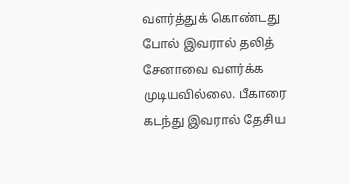வளர்த்துக் கொண்டது போல் இவரால் தலித் சேனாவை வளர்க்க முடியவில்லை. பீகாரை கடந்து இவரால் தேசிய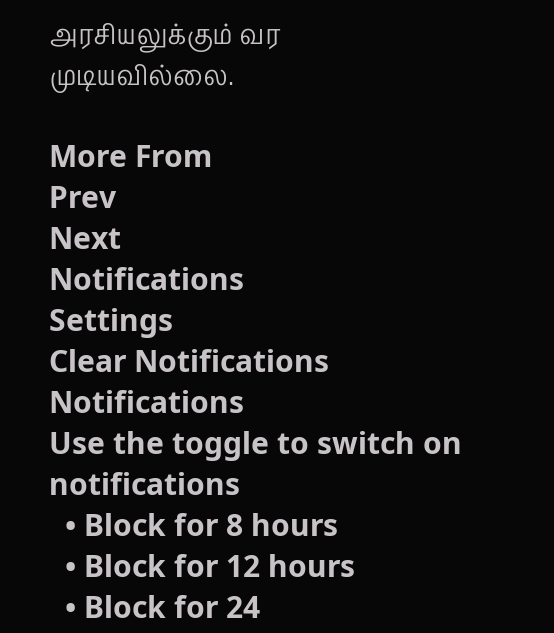அரசியலுக்கும் வர முடியவில்லை.

More From
Prev
Next
Notifications
Settings
Clear Notifications
Notifications
Use the toggle to switch on notifications
  • Block for 8 hours
  • Block for 12 hours
  • Block for 24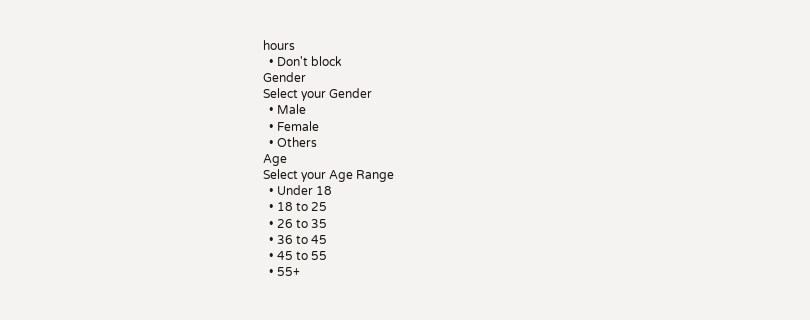hours
  • Don't block
Gender
Select your Gender
  • Male
  • Female
  • Others
Age
Select your Age Range
  • Under 18
  • 18 to 25
  • 26 to 35
  • 36 to 45
  • 45 to 55
  • 55+